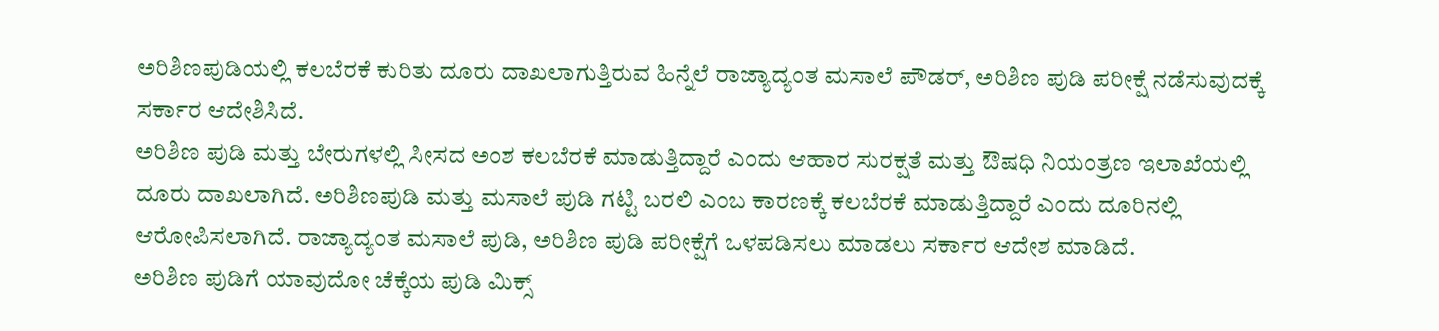ಅರಿಶಿಣಪುಡಿಯಲ್ಲಿ ಕಲಬೆರಕೆ ಕುರಿತು ದೂರು ದಾಖಲಾಗುತ್ತಿರುವ ಹಿನ್ನೆಲೆ ರಾಜ್ಯಾದ್ಯಂತ ಮಸಾಲೆ ಪೌಡರ್, ಅರಿಶಿಣ ಪುಡಿ ಪರೀಕ್ಷೆ ನಡೆಸುವುದಕ್ಕೆ ಸರ್ಕಾರ ಆದೇಶಿಸಿದೆ.
ಅರಿಶಿಣ ಪುಡಿ ಮತ್ತು ಬೇರುಗಳಲ್ಲಿ ಸೀಸದ ಅಂಶ ಕಲಬೆರಕೆ ಮಾಡುತ್ತಿದ್ದಾರೆ ಎಂದು ಆಹಾರ ಸುರಕ್ಷತೆ ಮತ್ತು ಔಷಧಿ ನಿಯಂತ್ರಣ ಇಲಾಖೆಯಲ್ಲಿ ದೂರು ದಾಖಲಾಗಿದೆ. ಅರಿಶಿಣಪುಡಿ ಮತ್ತು ಮಸಾಲೆ ಪುಡಿ ಗಟ್ಟಿ ಬರಲಿ ಎಂಬ ಕಾರಣಕ್ಕೆ ಕಲಬೆರಕೆ ಮಾಡುತ್ತಿದ್ದಾರೆ ಎಂದು ದೂರಿನಲ್ಲಿ ಆರೋಪಿಸಲಾಗಿದೆ. ರಾಜ್ಯಾದ್ಯಂತ ಮಸಾಲೆ ಪುಡಿ, ಅರಿಶಿಣ ಪುಡಿ ಪರೀಕ್ಷೆಗೆ ಒಳಪಡಿಸಲು ಮಾಡಲು ಸರ್ಕಾರ ಆದೇಶ ಮಾಡಿದೆ.
ಅರಿಶಿಣ ಪುಡಿಗೆ ಯಾವುದೋ ಚೆಕ್ಕೆಯ ಪುಡಿ ಮಿಕ್ಸ್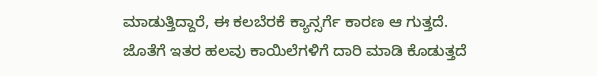ಮಾಡುತ್ತಿದ್ದಾರೆ, ಈ ಕಲಬೆರಕೆ ಕ್ಯಾನ್ಸರ್ಗೆ ಕಾರಣ ಆ ಗುತ್ತದೆ. ಜೊತೆಗೆ ಇತರ ಹಲವು ಕಾಯಿಲೆಗಳಿಗೆ ದಾರಿ ಮಾಡಿ ಕೊಡುತ್ತದೆ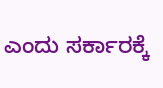ಎಂದು ಸರ್ಕಾರಕ್ಕೆ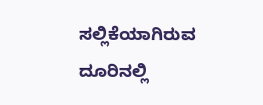ಸಲ್ಲಿಕೆಯಾಗಿರುವ ದೂರಿನಲ್ಲಿ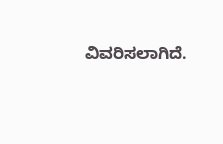ವಿವರಿಸಲಾಗಿದೆ.